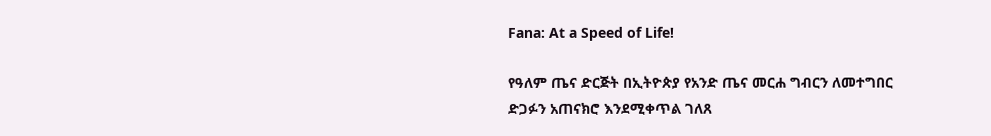Fana: At a Speed of Life!

የዓለም ጤና ድርጅት በኢትዮጵያ የአንድ ጤና መርሐ ግብርን ለመተግበር ድጋፉን አጠናክሮ እንደሚቀጥል ገለጸ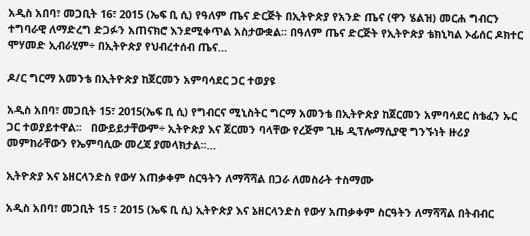አዲስ አበባ፣ መጋቢት 16፣ 2015 (ኤፍ ቢ ሲ) የዓለም ጤና ድርጅት በኢትዮጵያ የአንድ ጤና (ዋን ሄልዝ) መርሐ ግብርን ተግባራዊ ለማድረግ ድጋፉን አጠናክሮ እንደሚቀጥል አስታውቋል፡፡ በዓለም ጤና ድርጅት የኢትዮጵያ ቴክኒካል ኦፊሰር ዶክተር ሞሃመድ ኢብራሂም÷ በኢትዮጵያ የህብረተሰብ ጤና…

ዶ/ር ግርማ አመንቴ በኢትዮጵያ ከጀርመን አምባሳደር ጋር ተወያዩ

አዲስ አበባ፣ መጋቢት 15፣ 2015(ኤፍ ቢ ሲ) የግብርና ሚኒስትር ግርማ አመንቴ በኢትዮጵያ ከጀርመን አምባሳደር ስቴፈን ኡር ጋር ተወያይተዋል፡፡   በውይይታቸውም÷ ኢትዮጵያ እና ጀርመን ባላቸው የረጅም ጊዜ ዲፕሎማሲያዊ ግንኙነት ዙሪያ መምከራቸውን የኤምባሲው መረጃ ያመላክታል፡፡…

ኢትዮጵያ እና ኔዘርላንድስ የውሃ አጠቃቀም ስርዓትን ለማሻሻል በጋራ ለመስራት ተስማሙ

አዲስ አበባ፣ መጋቢት 15 ፣ 2015 (ኤፍ ቢ ሲ) ኢትዮጵያ እና ኔዘርላንድስ የውሃ አጠቃቀም ስርዓትን ለማሻሻል በትብብር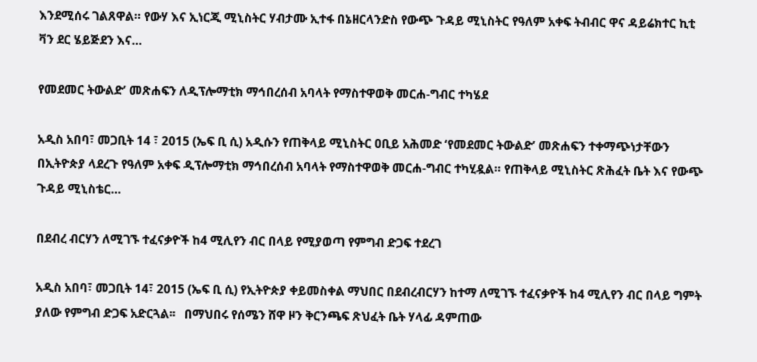እንደሚሰሩ ገልጸዋል። የውሃ እና ኢነርጂ ሚኒስትር ሃብታሙ ኢተፋ በኔዘርላንድስ የውጭ ጉዳይ ሚኒስትር የዓለም አቀፍ ትብብር ዋና ዳይሬክተር ኪቲ ቫን ደር ሄይጅደን እና…

የመደመር ትውልድ’ መጽሐፍን ለዲፕሎማቲክ ማኅበረሰብ አባላት የማስተዋወቅ መርሐ-ግብር ተካሄደ

አዲስ አበባ፣ መጋቢት 14 ፣ 2015 (ኤፍ ቢ ሲ) አዲሱን የጠቅላይ ሚኒስትር ዐቢይ አሕመድ ‘የመደመር ትውልድ’ መጽሐፍን ተቀማጭነታቸውን በኢትዮጵያ ላደረጉ የዓለም አቀፍ ዲፕሎማቲክ ማኅበረሰብ አባላት የማስተዋወቅ መርሐ-ግብር ተካሂዷል። የጠቅላይ ሚኒስትር ጽሕፈት ቤት እና የውጭ ጉዳይ ሚኒስቴር…

በደብረ ብርሃን ለሚገኙ ተፈናቃዮች ከ4 ሚሊየን ብር በላይ የሚያወጣ የምግብ ድጋፍ ተደረገ

አዲስ አበባ፣ መጋቢት 14፣ 2015 (ኤፍ ቢ ሲ) የኢትዮጵያ ቀይመስቀል ማህበር በደብረብርሃን ከተማ ለሚገኙ ተፈናቃዮች ከ4 ሚሊየን ብር በላይ ግምት ያለው የምግብ ድጋፍ አድርጓል፡፡   በማህበሩ የሰሜን ሸዋ ዞን ቅርንጫፍ ጽህፈት ቤት ሃላፊ ዳምጠው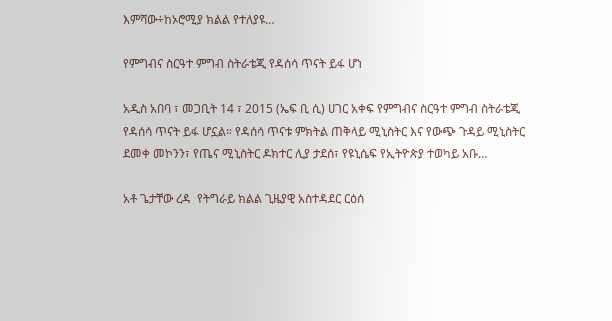እምሻው÷ከኦሮሚያ ክልል የተለያዩ…

የምግብና ስርዓተ ምግብ ስትራቴጂ የዳሰሳ ጥናት ይፋ ሆነ

አዲስ አበባ ፣ መጋቢት 14 ፣ 2015 (ኤፍ ቢ ሲ) ሀገር አቀፍ የምግብና ስርዓተ ምግብ ስትራቴጂ የዳሰሳ ጥናት ይፋ ሆኗል። የዳሰሳ ጥናቱ ምክትል ጠቅላይ ሚኒስትር እና የውጭ ጉዳይ ሚኒስትር ደመቀ መኮንን፣ የጤና ሚኒስትር ዶክተር ሊያ ታደሰ፣ የዩኒሴፍ የኢትዮጵያ ተወካይ አቡ…

አቶ ጌታቸው ረዳ  የትግራይ ክልል ጊዜያዊ አስተዳደር ርዕሰ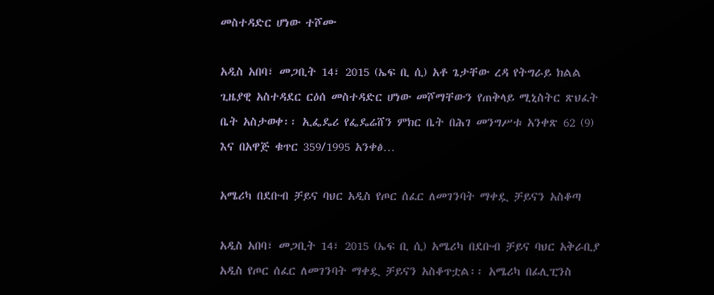መስተዳድር ሆነው ተሾሙ

አዲስ አበባ፣ መጋቢት 14፣ 2015 (ኤፍ ቢ ሲ) አቶ ጌታቸው ረዳ የትግራይ ክልል ጊዜያዊ አስተዳደር ርዕሰ መስተዳድር ሆነው መሾማቸውን የጠቅላይ ሚኒስትር ጽህፈት ቤት አስታወቀ፡፡ ኢፌዴሪ የፌዴሬሸን ምክር ቤት በሕገ መንግሥቱ አንቀጽ 62 (9) እና በአዋጅ ቁጥር 359/1995 አንቀፅ…

አሜሪካ በደቡብ ቻይና ባህር አዲስ የጦር ሰፈር ለመገንባት ማቀዷ ቻይናን አስቆጣ

አዲስ አበባ፣ መጋቢት 14፣ 2015 (ኤፍ ቢ ሲ) አሜሪካ በደቡብ ቻይና ባህር አቅራቢያ አዲስ የጦር ሰፈር ለመገንባት ማቀዷ ቻይናን አስቆጥቷል፡፡ አሜሪካ በፊሊፒንስ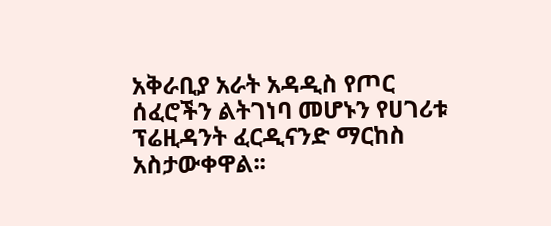አቅራቢያ አራት አዳዲስ የጦር ሰፈሮችን ልትገነባ መሆኑን የሀገሪቱ ፕሬዚዳንት ፈርዲናንድ ማርከስ አስታውቀዋል፡፡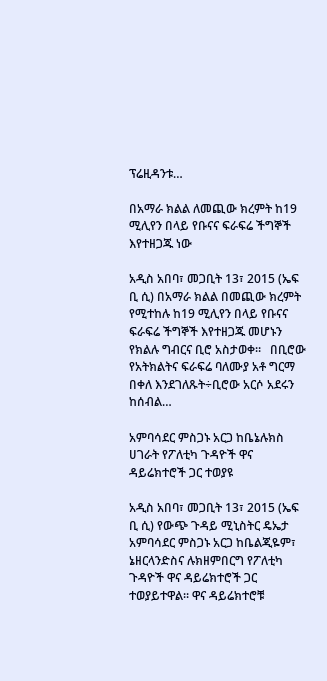ፕሬዚዳንቱ…

በአማራ ክልል ለመጪው ክረምት ከ19 ሚሊየን በላይ የቡናና ፍራፍሬ ችግኞች እየተዘጋጁ ነው

አዲስ አበባ፣ መጋቢት 13፣ 2015 (ኤፍ ቢ ሲ) በአማራ ክልል በመጪው ክረምት የሚተከሉ ከ19 ሚሊየን በላይ የቡናና ፍራፍሬ ችግኞች እየተዘጋጁ መሆኑን የክልሉ ግብርና ቢሮ አስታወቀ።   በቢሮው የአትክልትና ፍራፍሬ ባለሙያ አቶ ግርማ በቀለ እንደገለጹት÷ቢሮው አርሶ አደሩን ከሰብል…

አምባሳደር ምስጋኑ አርጋ ከቤኔሉክስ ሀገራት የፖለቲካ ጉዳዮች ዋና ዳይሬክተሮች ጋር ተወያዩ

አዲስ አበባ፣ መጋቢት 13፣ 2015 (ኤፍ ቢ ሲ) የውጭ ጉዳይ ሚኒስትር ዴኤታ አምባሳደር ምስጋኑ አርጋ ከቤልጂዬም፣ ኔዘርላንድስና ሉክዘምበርግ የፖለቲካ ጉዳዮች ዋና ዳይሬክተሮች ጋር ተወያይተዋል፡፡ ዋና ዳይሬክተሮቹ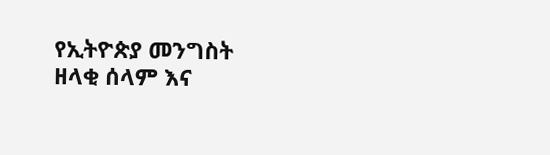የኢትዮጵያ መንግስት ዘላቂ ሰላም እና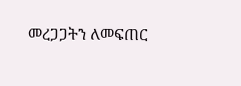መረጋጋትን ለመፍጠር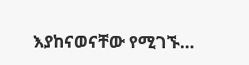እያከናወናቸው የሚገኙ…